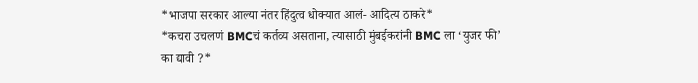*भाजपा सरकार आल्या नंतर हिंदुत्व धोक्यात आलं- आदित्य ठाकरे*
*कचरा उचलणं BMCचं कर्तव्य असताना, त्यासाठी मुंबईकरांनी BMC ला ‘युजर फी’ का द्यावी ?*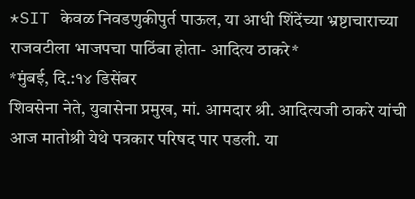*SIT केवळ निवडणुकीपुर्त पाऊल, या आधी शिंदेंच्या भ्रष्टाचाराच्या राजवटीला भाजपचा पाठिंबा होता- आदित्य ठाकरे*
*मुंबई, दि.:१४ डिसेंबर
शिवसेना नेते, युवासेना प्रमुख, मां. आमदार श्री. आदित्यजी ठाकरे यांची आज मातोश्री येथे पत्रकार परिषद पार पडली. या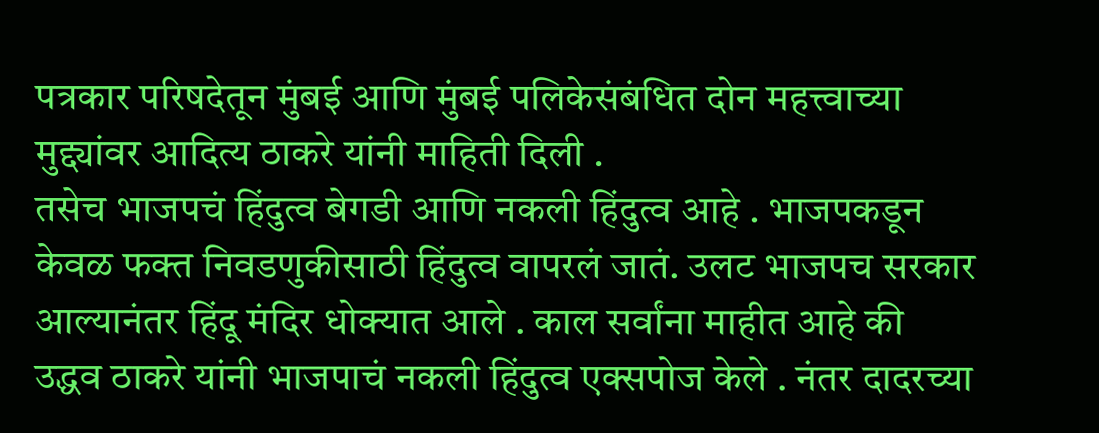पत्रकार परिषदेतून मुंबई आणि मुंबई पलिकेसंबंधित दोन महत्त्वाच्या मुद्द्यांवर आदित्य ठाकरे यांनी माहिती दिली .
तसेच भाजपचं हिंदुत्व बेगडी आणि नकली हिंदुत्व आहे . भाजपकडून केवळ फक्त निवडणुकीसाठी हिंदुत्व वापरलं जातं. उलट भाजपच सरकार आल्यानंतर हिंदू मंदिर धोक्यात आले . काल सर्वांना माहीत आहे की उद्धव ठाकरे यांनी भाजपाचं नकली हिंदुत्व एक्सपोज केले . नंतर दादरच्या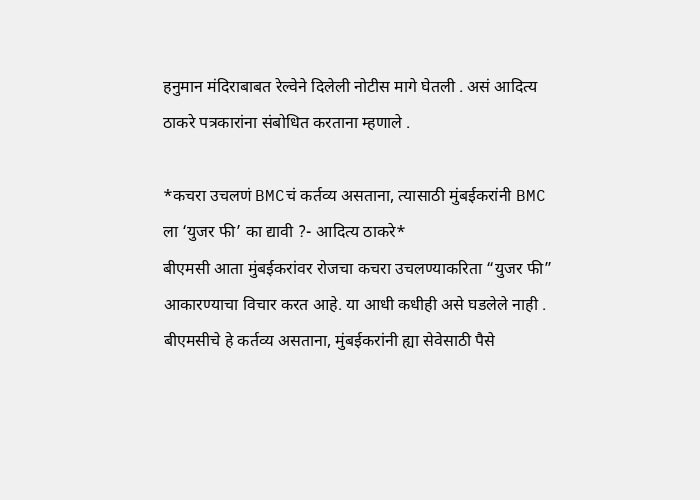हनुमान मंदिराबाबत रेल्वेने दिलेली नोटीस मागे घेतली . असं आदित्य ठाकरे पत्रकारांना संबोधित करताना म्हणाले .

*कचरा उचलणं BMCचं कर्तव्य असताना, त्यासाठी मुंबईकरांनी BMC ला ‘युजर फी’ का द्यावी ?- आदित्य ठाकरे*
बीएमसी आता मुंबईकरांवर रोजचा कचरा उचलण्याकरिता “युजर फी” आकारण्याचा विचार करत आहे. या आधी कधीही असे घडलेले नाही . बीएमसीचे हे कर्तव्य असताना, मुंबईकरांनी ह्या सेवेसाठी पैसे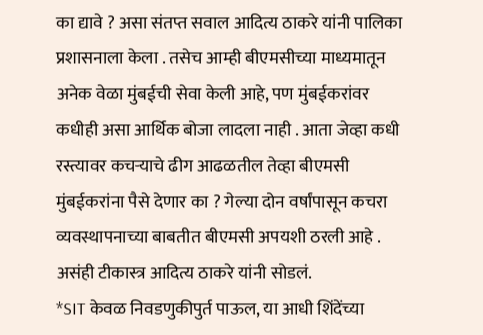का द्यावे ? असा संतप्त सवाल आदित्य ठाकरे यांनी पालिका प्रशासनाला केला . तसेच आम्ही बीएमसीच्या माध्यमातून अनेक वेळा मुंबईची सेवा केली आहे, पण मुंबईकरांवर कधीही असा आर्थिक बोजा लादला नाही . आता जेव्हा कधी रस्त्यावर कचऱ्याचे ढीग आढळतील तेव्हा बीएमसी मुंबईकरांना पैसे देणार का ? गेल्या दोन वर्षांपासून कचरा व्यवस्थापनाच्या बाबतीत बीएमसी अपयशी ठरली आहे . असंही टीकास्त्र आदित्य ठाकरे यांनी सोडलं.
*SIT केवळ निवडणुकीपुर्त पाऊल, या आधी शिंदेंच्या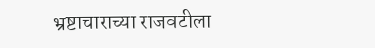भ्रष्टाचाराच्या राजवटीला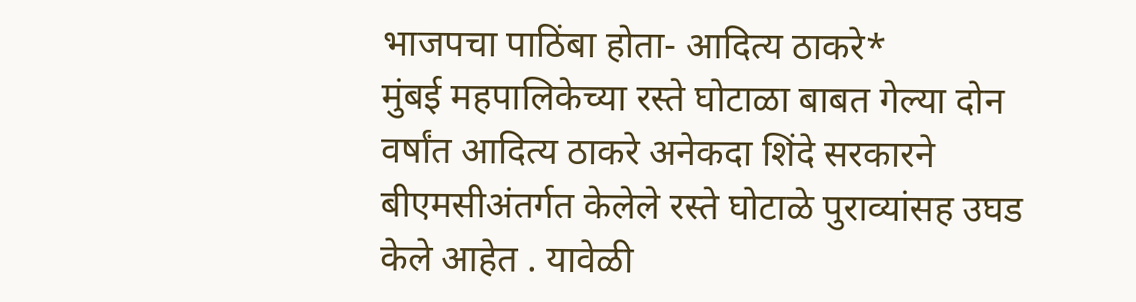भाजपचा पाठिंबा होता- आदित्य ठाकरे*
मुंबई महपालिकेच्या रस्ते घोटाळा बाबत गेल्या दोन वर्षांत आदित्य ठाकरे अनेकदा शिंदे सरकारने बीएमसीअंतर्गत केलेले रस्ते घोटाळे पुराव्यांसह उघड केले आहेत . यावेळी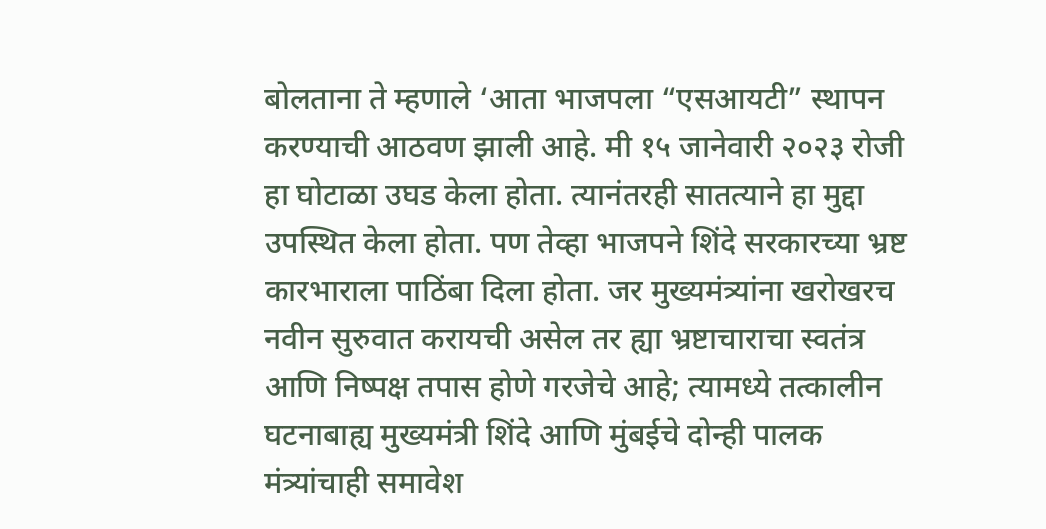बोलताना ते म्हणाले ‘आता भाजपला “एसआयटी” स्थापन करण्याची आठवण झाली आहे. मी १५ जानेवारी २०२३ रोजी हा घोटाळा उघड केला होता. त्यानंतरही सातत्याने हा मुद्दा उपस्थित केला होता. पण तेव्हा भाजपने शिंदे सरकारच्या भ्रष्ट कारभाराला पाठिंबा दिला होता. जर मुख्यमंत्र्यांना खरोखरच नवीन सुरुवात करायची असेल तर ह्या भ्रष्टाचाराचा स्वतंत्र आणि निष्पक्ष तपास होणे गरजेचे आहे; त्यामध्ये तत्कालीन घटनाबाह्य मुख्यमंत्री शिंदे आणि मुंबईचे दोन्ही पालक मंत्र्यांचाही समावेश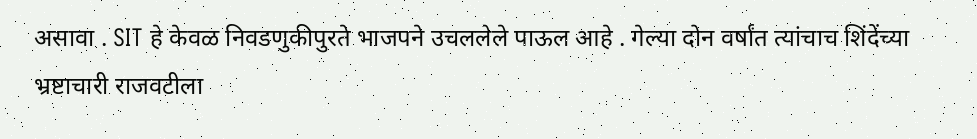असावा . SIT हे केवळ निवडणुकीपुरते भाजपने उचललेले पाऊल आहे . गेल्या दोन वर्षांत त्यांचाच शिंदेंच्या भ्रष्टाचारी राजवटीला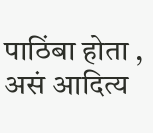पाठिंबा होता , असं आदित्य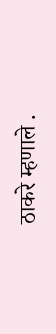ठाकरे म्हणाले .